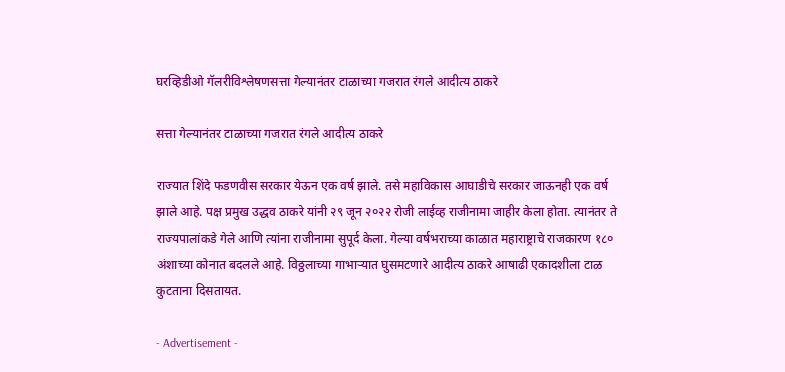घरव्हिडीओ गॅलरीविश्लेषणसत्ता गेल्यानंतर टाळाच्या गजरात रंगले आदीत्य ठाकरे

सत्ता गेल्यानंतर टाळाच्या गजरात रंगले आदीत्य ठाकरे

राज्यात शिंदे फडणवीस सरकार येऊन एक वर्ष झाले. तसे महाविकास आघाडीचे सरकार जाऊनही एक वर्ष झाले आहे. पक्ष प्रमुख उद्धव ठाकरे यांनी २९ जून २०२२ रोजी लाईव्ह राजीनामा जाहीर केला होता. त्यानंतर ते राज्यपालांकडे गेले आणि त्यांना राजीनामा सुपूर्द केला. गेल्या वर्षभराच्या काळात महाराष्ट्राचे राजकारण १८० अंशाच्या कोनात बदलले आहे. विठ्ठलाच्या गाभाऱ्यात घुसमटणारे आदीत्य ठाकरे आषाढी एकादशीला टाळ कुटताना दिसतायत.

- Advertisement -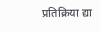प्रतिक्रिया द्या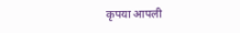कृपया आपली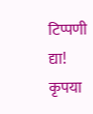टिप्पणी द्या!
कृपया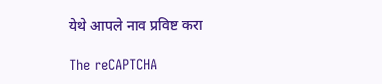येथे आपले नाव प्रविष्ट करा

The reCAPTCHA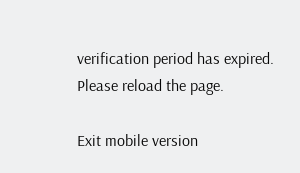verification period has expired. Please reload the page.

Exit mobile version